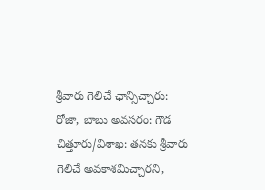శ్రీవారు గెలిచే ఛాన్సిచ్చారు: రోజా, బాబు అవసరం: గౌడ
చిత్తూరు/విశాఖ: తనకు శ్రీవారు గెలిచే అవకాశమిచ్చారని,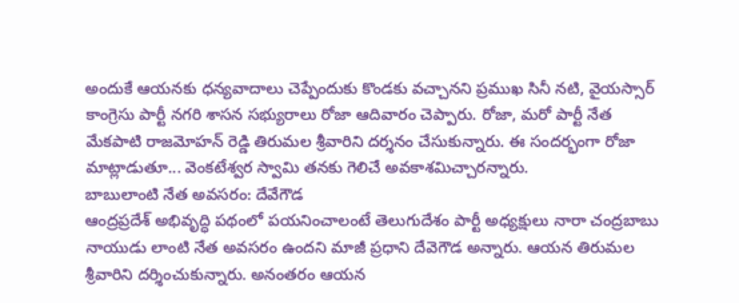అందుకే ఆయనకు ధన్యవాదాలు చెప్పేందుకు కొండకు వచ్చానని ప్రముఖ సినీ నటి, వైయస్సార్ కాంగ్రెసు పార్టీ నగరి శాసన సభ్యురాలు రోజా ఆదివారం చెప్పారు. రోజా, మరో పార్టీ నేత మేకపాటి రాజమోహన్ రెడ్డి తిరుమల శ్రీవారిని దర్శనం చేసుకున్నారు. ఈ సందర్భంగా రోజా మాట్లాడుతూ... వెంకటేశ్వర స్వామి తనకు గెలిచే అవకాశమిచ్చారన్నారు.
బాబులాంటి నేత అవసరం: దేవేగౌడ
ఆంద్రప్రదేశ్ అభివృద్ధి పథంలో పయనించాలంటే తెలుగుదేశం పార్టీ అధ్యక్షులు నారా చంద్రబాబు నాయుడు లాంటి నేత అవసరం ఉందని మాజీ ప్రధాని దేవెగౌడ అన్నారు. ఆయన తిరుమల శ్రీవారిని దర్శించుకున్నారు. అనంతరం ఆయన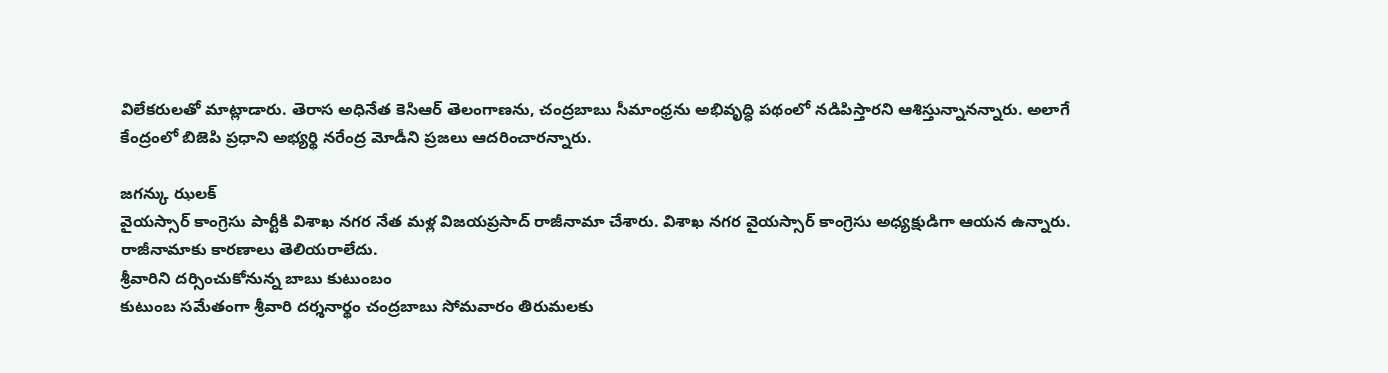విలేకరులతో మాట్లాడారు. తెరాస అధినేత కెసిఆర్ తెలంగాణను, చంద్రబాబు సీమాంధ్రను అభివృద్ధి పథంలో నడిపిస్తారని ఆశిస్తున్నానన్నారు. అలాగే కేంద్రంలో బిజెపి ప్రధాని అభ్యర్థి నరేంద్ర మోడీని ప్రజలు ఆదరించారన్నారు.

జగన్కు ఝలక్
వైయస్సార్ కాంగ్రెసు పార్టీకి విశాఖ నగర నేత మళ్ల విజయప్రసాద్ రాజీనామా చేశారు. విశాఖ నగర వైయస్సార్ కాంగ్రెసు అధ్యక్షుడిగా ఆయన ఉన్నారు. రాజీనామాకు కారణాలు తెలియరాలేదు.
శ్రీవారిని దర్సించుకోనున్న బాబు కుటుంబం
కుటుంబ సమేతంగా శ్రీవారి దర్శనార్థం చంద్రబాబు సోమవారం తిరుమలకు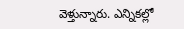వెళ్తున్నారు. ఎన్నికల్లో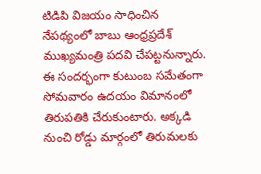టిడిపి విజయం సాధించిన నేపథ్యంలో బాబు ఆంధ్రప్రదేశ్ ముఖ్యమంత్రి పదవి చేపట్టనున్నారు. ఈ సందర్భంగా కుటుంబ సమేతంగా సోమవారం ఉదయం విమానంలో తిరుపతికి చేరుకుంటారు. అక్కడి నుంచి రోడ్డు మార్గంలో తిరుమలకు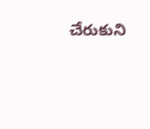చేరుకుని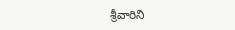శ్రీవారిని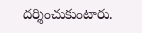దర్శించుకుంటారు.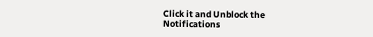Click it and Unblock the Notifications